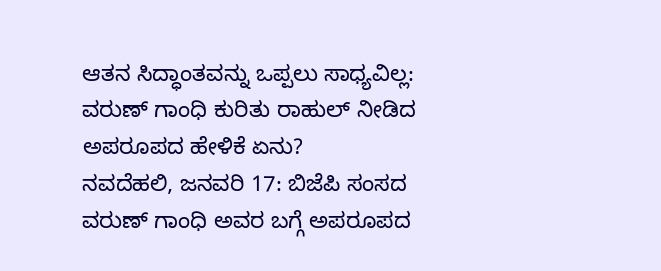ಆತನ ಸಿದ್ಧಾಂತವನ್ನು ಒಪ್ಪಲು ಸಾಧ್ಯವಿಲ್ಲ: ವರುಣ್ ಗಾಂಧಿ ಕುರಿತು ರಾಹುಲ್ ನೀಡಿದ ಅಪರೂಪದ ಹೇಳಿಕೆ ಏನು?
ನವದೆಹಲಿ, ಜನವರಿ 17: ಬಿಜೆಪಿ ಸಂಸದ ವರುಣ್ ಗಾಂಧಿ ಅವರ ಬಗ್ಗೆ ಅಪರೂಪದ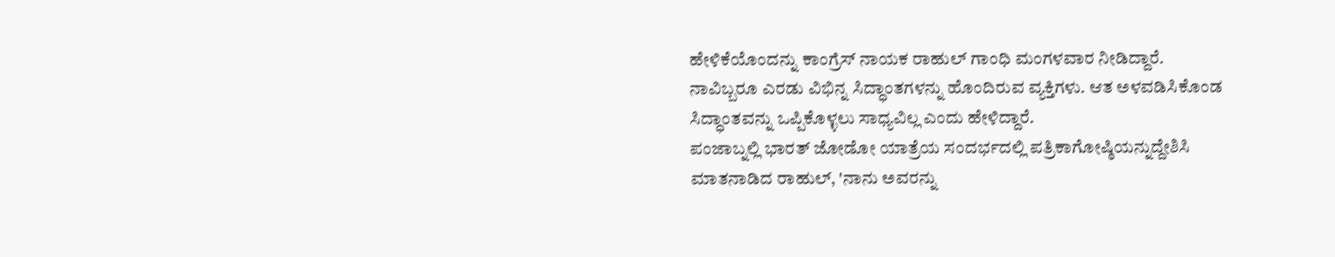ಹೇಳಿಕೆಯೊಂದನ್ನು ಕಾಂಗ್ರೆಸ್ ನಾಯಕ ರಾಹುಲ್ ಗಾಂಧಿ ಮಂಗಳವಾರ ನೀಡಿದ್ದಾರೆ.
ನಾವಿಬ್ಬರೂ ಎರಡು ವಿಭಿನ್ನ ಸಿದ್ಧಾಂತಗಳನ್ನು ಹೊಂದಿರುವ ವ್ಯಕ್ತಿಗಳು. ಆತ ಅಳವಡಿಸಿಕೊಂಡ ಸಿದ್ಧಾಂತವನ್ನು ಒಪ್ಪಿಕೊಳ್ಳಲು ಸಾಧ್ಯವಿಲ್ಲ ಎಂದು ಹೇಳಿದ್ದಾರೆ.
ಪಂಜಾಬ್ನಲ್ಲಿ ಭಾರತ್ ಜೋಡೋ ಯಾತ್ರೆಯ ಸಂದರ್ಭದಲ್ಲಿ ಪತ್ರಿಕಾಗೋಷ್ಠಿಯನ್ನುದ್ದೇಶಿಸಿ ಮಾತನಾಡಿದ ರಾಹುಲ್, 'ನಾನು ಅವರನ್ನು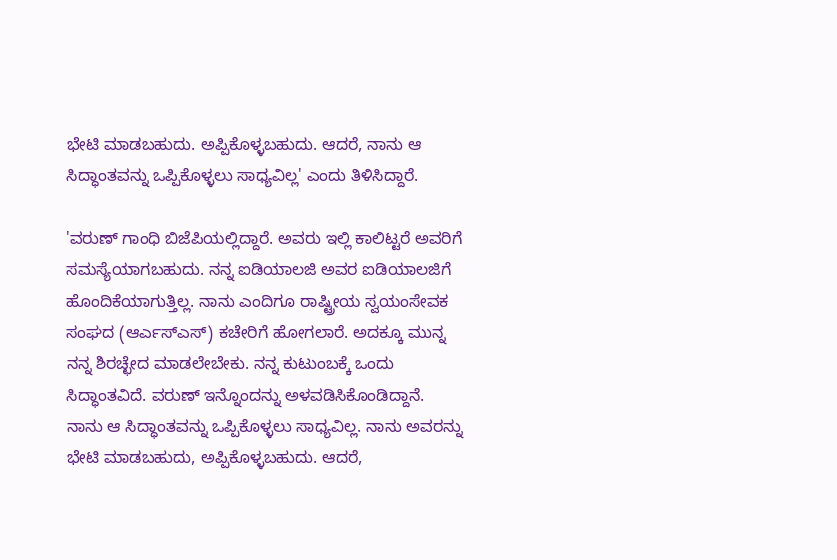ಭೇಟಿ ಮಾಡಬಹುದು. ಅಪ್ಪಿಕೊಳ್ಳಬಹುದು. ಆದರೆ, ನಾನು ಆ ಸಿದ್ಧಾಂತವನ್ನು ಒಪ್ಪಿಕೊಳ್ಳಲು ಸಾಧ್ಯವಿಲ್ಲ' ಎಂದು ತಿಳಿಸಿದ್ದಾರೆ.

'ವರುಣ್ ಗಾಂಧಿ ಬಿಜೆಪಿಯಲ್ಲಿದ್ದಾರೆ. ಅವರು ಇಲ್ಲಿ ಕಾಲಿಟ್ಟರೆ ಅವರಿಗೆ ಸಮಸ್ಯೆಯಾಗಬಹುದು. ನನ್ನ ಐಡಿಯಾಲಜಿ ಅವರ ಐಡಿಯಾಲಜಿಗೆ ಹೊಂದಿಕೆಯಾಗುತ್ತಿಲ್ಲ. ನಾನು ಎಂದಿಗೂ ರಾಷ್ಟ್ರೀಯ ಸ್ವಯಂಸೇವಕ ಸಂಘದ (ಆರ್ಎಸ್ಎಸ್) ಕಚೇರಿಗೆ ಹೋಗಲಾರೆ. ಅದಕ್ಕೂ ಮುನ್ನ ನನ್ನ ಶಿರಚ್ಛೇದ ಮಾಡಲೇಬೇಕು. ನನ್ನ ಕುಟುಂಬಕ್ಕೆ ಒಂದು ಸಿದ್ಧಾಂತವಿದೆ. ವರುಣ್ ಇನ್ನೊಂದನ್ನು ಅಳವಡಿಸಿಕೊಂಡಿದ್ದಾನೆ. ನಾನು ಆ ಸಿದ್ಧಾಂತವನ್ನು ಒಪ್ಪಿಕೊಳ್ಳಲು ಸಾಧ್ಯವಿಲ್ಲ. ನಾನು ಅವರನ್ನು ಭೇಟಿ ಮಾಡಬಹುದು, ಅಪ್ಪಿಕೊಳ್ಳಬಹುದು. ಆದರೆ,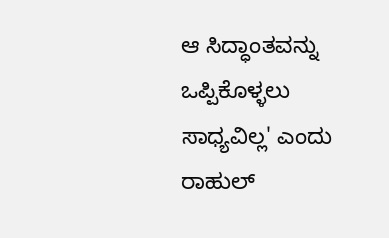ಆ ಸಿದ್ಧಾಂತವನ್ನು ಒಪ್ಪಿಕೊಳ್ಳಲು ಸಾಧ್ಯವಿಲ್ಲ' ಎಂದು ರಾಹುಲ್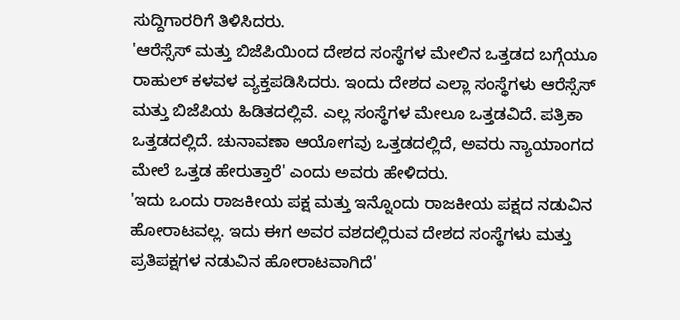ಸುದ್ದಿಗಾರರಿಗೆ ತಿಳಿಸಿದರು.
'ಆರೆಸ್ಸೆಸ್ ಮತ್ತು ಬಿಜೆಪಿಯಿಂದ ದೇಶದ ಸಂಸ್ಥೆಗಳ ಮೇಲಿನ ಒತ್ತಡದ ಬಗ್ಗೆಯೂ ರಾಹುಲ್ ಕಳವಳ ವ್ಯಕ್ತಪಡಿಸಿದರು. ಇಂದು ದೇಶದ ಎಲ್ಲಾ ಸಂಸ್ಥೆಗಳು ಆರೆಸ್ಸೆಸ್ ಮತ್ತು ಬಿಜೆಪಿಯ ಹಿಡಿತದಲ್ಲಿವೆ. ಎಲ್ಲ ಸಂಸ್ಥೆಗಳ ಮೇಲೂ ಒತ್ತಡವಿದೆ. ಪತ್ರಿಕಾ ಒತ್ತಡದಲ್ಲಿದೆ. ಚುನಾವಣಾ ಆಯೋಗವು ಒತ್ತಡದಲ್ಲಿದೆ, ಅವರು ನ್ಯಾಯಾಂಗದ ಮೇಲೆ ಒತ್ತಡ ಹೇರುತ್ತಾರೆ' ಎಂದು ಅವರು ಹೇಳಿದರು.
'ಇದು ಒಂದು ರಾಜಕೀಯ ಪಕ್ಷ ಮತ್ತು ಇನ್ನೊಂದು ರಾಜಕೀಯ ಪಕ್ಷದ ನಡುವಿನ ಹೋರಾಟವಲ್ಲ. ಇದು ಈಗ ಅವರ ವಶದಲ್ಲಿರುವ ದೇಶದ ಸಂಸ್ಥೆಗಳು ಮತ್ತು ಪ್ರತಿಪಕ್ಷಗಳ ನಡುವಿನ ಹೋರಾಟವಾಗಿದೆ'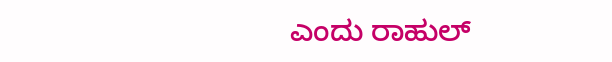ಎಂದು ರಾಹುಲ್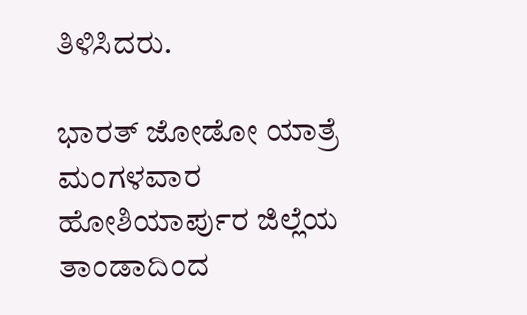ತಿಳಿಸಿದರು.

ಭಾರತ್ ಜೋಡೋ ಯಾತ್ರೆ ಮಂಗಳವಾರ ಹೋಶಿಯಾರ್ಪುರ ಜಿಲ್ಲೆಯ ತಾಂಡಾದಿಂದ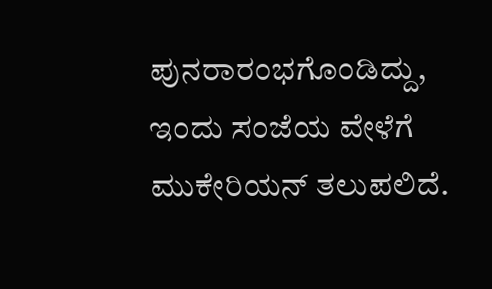ಪುನರಾರಂಭಗೊಂಡಿದ್ದು, ಇಂದು ಸಂಜೆಯ ವೇಳೆಗೆ ಮುಕೇರಿಯನ್ ತಲುಪಲಿದೆ.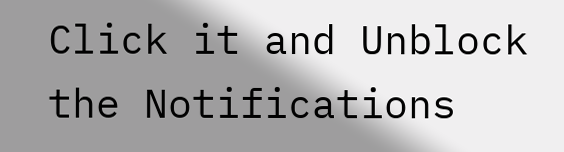Click it and Unblock the Notifications